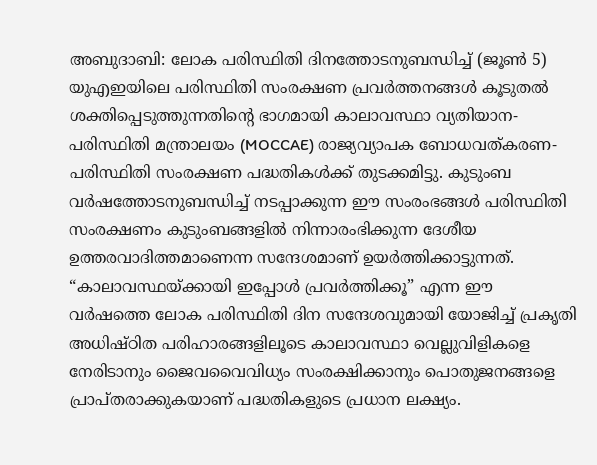അബുദാബി: ലോക പരിസ്ഥിതി ദിനത്തോടനുബന്ധിച്ച് (ജൂൺ 5) യുഎഇയിലെ പരിസ്ഥിതി സംരക്ഷണ പ്രവർത്തനങ്ങൾ കൂടുതൽ ശക്തിപ്പെടുത്തുന്നതിന്റെ ഭാഗമായി കാലാവസ്ഥാ വ്യതിയാന-പരിസ്ഥിതി മന്ത്രാലയം (MOCCAE) രാജ്യവ്യാപക ബോധവത്കരണ-പരിസ്ഥിതി സംരക്ഷണ പദ്ധതികൾക്ക് തുടക്കമിട്ടു. കുടുംബ വർഷത്തോടനുബന്ധിച്ച് നടപ്പാക്കുന്ന ഈ സംരംഭങ്ങൾ പരിസ്ഥിതി സംരക്ഷണം കുടുംബങ്ങളിൽ നിന്നാരംഭിക്കുന്ന ദേശീയ ഉത്തരവാദിത്തമാണെന്ന സന്ദേശമാണ് ഉയർത്തിക്കാട്ടുന്നത്.
“കാലാവസ്ഥയ്ക്കായി ഇപ്പോൾ പ്രവർത്തിക്കൂ” എന്ന ഈ വർഷത്തെ ലോക പരിസ്ഥിതി ദിന സന്ദേശവുമായി യോജിച്ച് പ്രകൃതി അധിഷ്ഠിത പരിഹാരങ്ങളിലൂടെ കാലാവസ്ഥാ വെല്ലുവിളികളെ നേരിടാനും ജൈവവൈവിധ്യം സംരക്ഷിക്കാനും പൊതുജനങ്ങളെ പ്രാപ്തരാക്കുകയാണ് പദ്ധതികളുടെ പ്രധാന ലക്ഷ്യം.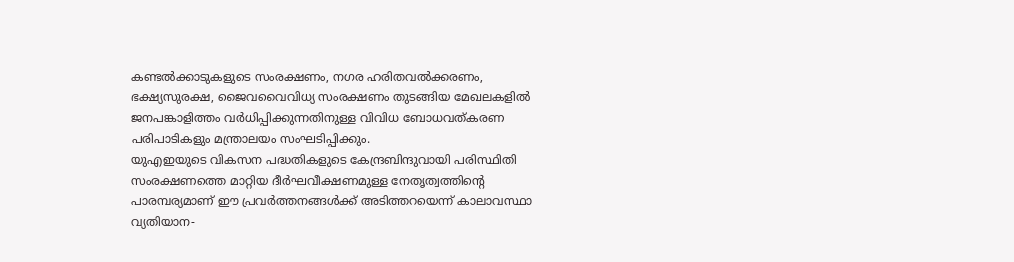കണ്ടൽക്കാടുകളുടെ സംരക്ഷണം, നഗര ഹരിതവൽക്കരണം, ഭക്ഷ്യസുരക്ഷ, ജൈവവൈവിധ്യ സംരക്ഷണം തുടങ്ങിയ മേഖലകളിൽ ജനപങ്കാളിത്തം വർധിപ്പിക്കുന്നതിനുള്ള വിവിധ ബോധവത്കരണ പരിപാടികളും മന്ത്രാലയം സംഘടിപ്പിക്കും.
യുഎഇയുടെ വികസന പദ്ധതികളുടെ കേന്ദ്രബിന്ദുവായി പരിസ്ഥിതി സംരക്ഷണത്തെ മാറ്റിയ ദീർഘവീക്ഷണമുള്ള നേതൃത്വത്തിന്റെ പാരമ്പര്യമാണ് ഈ പ്രവർത്തനങ്ങൾക്ക് അടിത്തറയെന്ന് കാലാവസ്ഥാ വ്യതിയാന-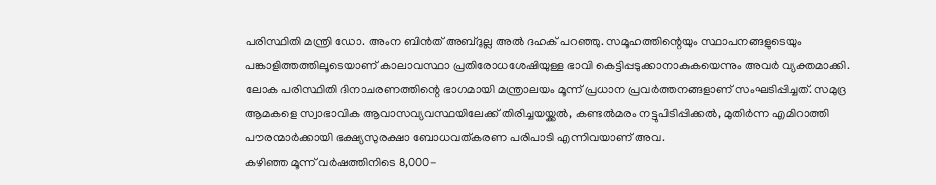പരിസ്ഥിതി മന്ത്രി ഡോ. അംന ബിൻത് അബ്ദുല്ല അൽ ദഹക് പറഞ്ഞു. സമൂഹത്തിന്റെയും സ്ഥാപനങ്ങളുടെയും പങ്കാളിത്തത്തിലൂടെയാണ് കാലാവസ്ഥാ പ്രതിരോധശേഷിയുള്ള ഭാവി കെട്ടിപ്പടുക്കാനാകുകയെന്നും അവർ വ്യക്തമാക്കി.
ലോക പരിസ്ഥിതി ദിനാചരണത്തിന്റെ ഭാഗമായി മന്ത്രാലയം മൂന്ന് പ്രധാന പ്രവർത്തനങ്ങളാണ് സംഘടിപ്പിച്ചത്. സമുദ്ര ആമകളെ സ്വാഭാവിക ആവാസവ്യവസ്ഥയിലേക്ക് തിരിച്ചയയ്ക്കൽ, കണ്ടൽമരം നട്ടുപിടിപ്പിക്കൽ, മുതിർന്ന എമിറാത്തി പൗരന്മാർക്കായി ഭക്ഷ്യസുരക്ഷാ ബോധവത്കരണ പരിപാടി എന്നിവയാണ് അവ.
കഴിഞ്ഞ മൂന്ന് വർഷത്തിനിടെ 8,000-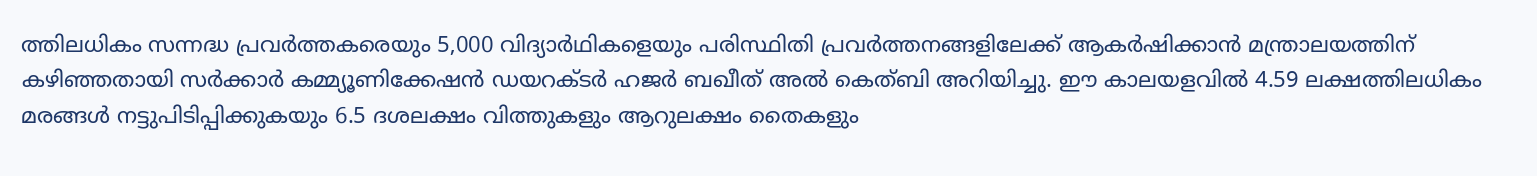ത്തിലധികം സന്നദ്ധ പ്രവർത്തകരെയും 5,000 വിദ്യാർഥികളെയും പരിസ്ഥിതി പ്രവർത്തനങ്ങളിലേക്ക് ആകർഷിക്കാൻ മന്ത്രാലയത്തിന് കഴിഞ്ഞതായി സർക്കാർ കമ്മ്യൂണിക്കേഷൻ ഡയറക്ടർ ഹജർ ബഖീത് അൽ കെത്ബി അറിയിച്ചു. ഈ കാലയളവിൽ 4.59 ലക്ഷത്തിലധികം മരങ്ങൾ നട്ടുപിടിപ്പിക്കുകയും 6.5 ദശലക്ഷം വിത്തുകളും ആറുലക്ഷം തൈകളും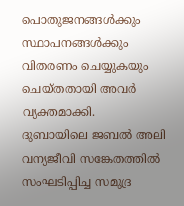പൊതുജനങ്ങൾക്കും സ്ഥാപനങ്ങൾക്കും വിതരണം ചെയ്യുകയും ചെയ്തതായി അവർ വ്യക്തമാക്കി.
ദുബായിലെ ജബൽ അലി വന്യജീവി സങ്കേതത്തിൽ സംഘടിപ്പിച്ച സമുദ്ര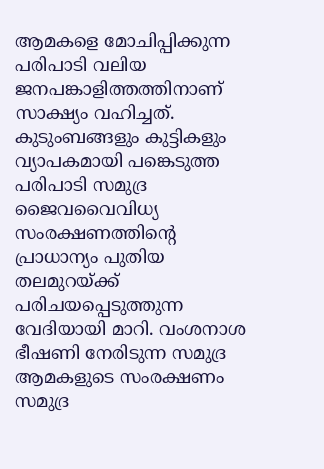ആമകളെ മോചിപ്പിക്കുന്ന പരിപാടി വലിയ ജനപങ്കാളിത്തത്തിനാണ് സാക്ഷ്യം വഹിച്ചത്. കുടുംബങ്ങളും കുട്ടികളും വ്യാപകമായി പങ്കെടുത്ത പരിപാടി സമുദ്ര ജൈവവൈവിധ്യ സംരക്ഷണത്തിന്റെ പ്രാധാന്യം പുതിയ തലമുറയ്ക്ക് പരിചയപ്പെടുത്തുന്ന വേദിയായി മാറി. വംശനാശ ഭീഷണി നേരിടുന്ന സമുദ്ര ആമകളുടെ സംരക്ഷണം സമുദ്ര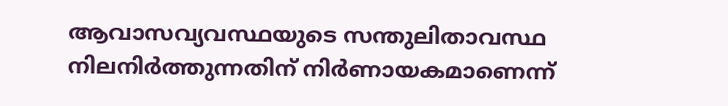ആവാസവ്യവസ്ഥയുടെ സന്തുലിതാവസ്ഥ നിലനിർത്തുന്നതിന് നിർണായകമാണെന്ന്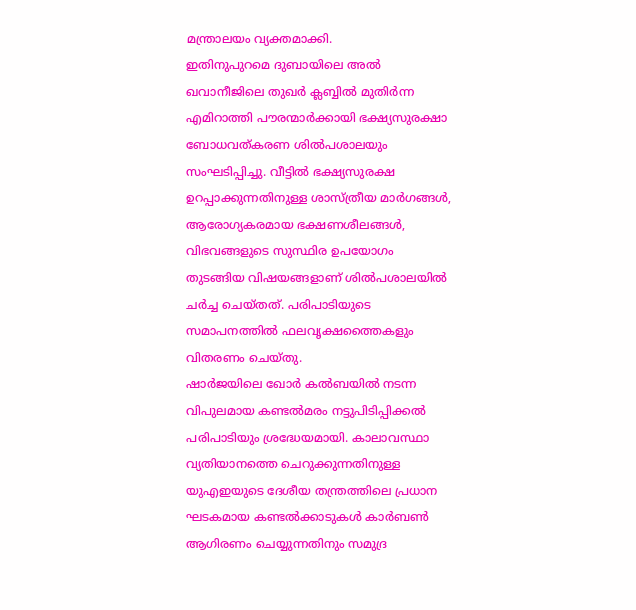മന്ത്രാലയം വ്യക്തമാക്കി.
ഇതിനുപുറമെ ദുബായിലെ അൽ ഖവാനീജിലെ തുഖർ ക്ലബ്ബിൽ മുതിർന്ന എമിറാത്തി പൗരന്മാർക്കായി ഭക്ഷ്യസുരക്ഷാ ബോധവത്കരണ ശിൽപശാലയും സംഘടിപ്പിച്ചു. വീട്ടിൽ ഭക്ഷ്യസുരക്ഷ ഉറപ്പാക്കുന്നതിനുള്ള ശാസ്ത്രീയ മാർഗങ്ങൾ, ആരോഗ്യകരമായ ഭക്ഷണശീലങ്ങൾ, വിഭവങ്ങളുടെ സുസ്ഥിര ഉപയോഗം തുടങ്ങിയ വിഷയങ്ങളാണ് ശിൽപശാലയിൽ ചർച്ച ചെയ്തത്. പരിപാടിയുടെ സമാപനത്തിൽ ഫലവൃക്ഷത്തൈകളും വിതരണം ചെയ്തു.
ഷാർജയിലെ ഖോർ കൽബയിൽ നടന്ന വിപുലമായ കണ്ടൽമരം നട്ടുപിടിപ്പിക്കൽ പരിപാടിയും ശ്രദ്ധേയമായി. കാലാവസ്ഥാ വ്യതിയാനത്തെ ചെറുക്കുന്നതിനുള്ള യുഎഇയുടെ ദേശീയ തന്ത്രത്തിലെ പ്രധാന ഘടകമായ കണ്ടൽക്കാടുകൾ കാർബൺ ആഗിരണം ചെയ്യുന്നതിനും സമുദ്ര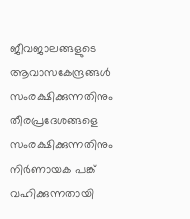ജീവജാലങ്ങളുടെ ആവാസകേന്ദ്രങ്ങൾ സംരക്ഷിക്കുന്നതിനും തീരപ്രദേശങ്ങളെ സംരക്ഷിക്കുന്നതിനും നിർണായക പങ്ക് വഹിക്കുന്നതായി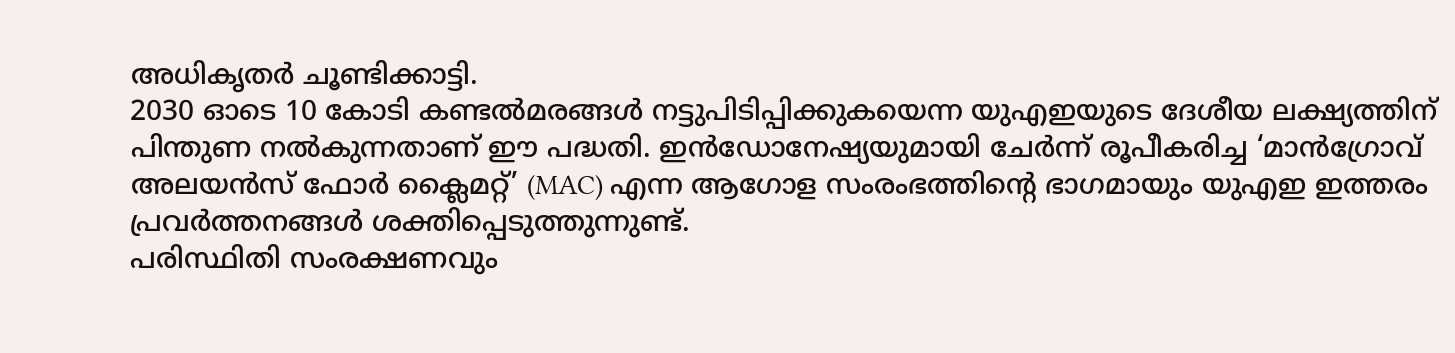അധികൃതർ ചൂണ്ടിക്കാട്ടി.
2030 ഓടെ 10 കോടി കണ്ടൽമരങ്ങൾ നട്ടുപിടിപ്പിക്കുകയെന്ന യുഎഇയുടെ ദേശീയ ലക്ഷ്യത്തിന് പിന്തുണ നൽകുന്നതാണ് ഈ പദ്ധതി. ഇൻഡോനേഷ്യയുമായി ചേർന്ന് രൂപീകരിച്ച ‘മാൻഗ്രോവ് അലയൻസ് ഫോർ ക്ലൈമറ്റ്’ (MAC) എന്ന ആഗോള സംരംഭത്തിന്റെ ഭാഗമായും യുഎഇ ഇത്തരം പ്രവർത്തനങ്ങൾ ശക്തിപ്പെടുത്തുന്നുണ്ട്.
പരിസ്ഥിതി സംരക്ഷണവും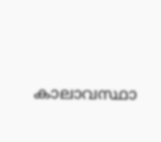കാലാവസ്ഥാ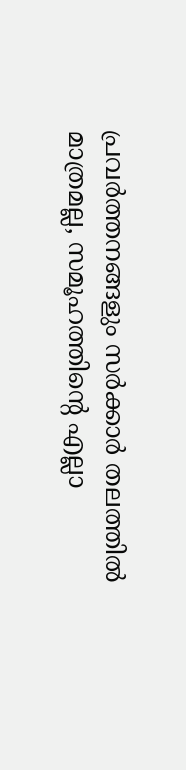പ്രവർത്തനങ്ങളും സർക്കാർ തലത്തിൽ മാത്രമല്ല, സമൂഹത്തിന്റെ എല്ലാ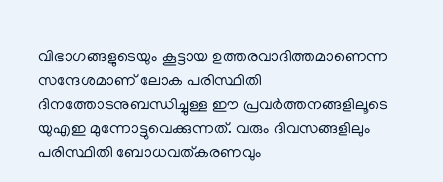വിഭാഗങ്ങളുടെയും കൂട്ടായ ഉത്തരവാദിത്തമാണെന്ന സന്ദേശമാണ് ലോക പരിസ്ഥിതി ദിനത്തോടനുബന്ധിച്ചുള്ള ഈ പ്രവർത്തനങ്ങളിലൂടെ യുഎഇ മുന്നോട്ടുവെക്കുന്നത്. വരും ദിവസങ്ങളിലും പരിസ്ഥിതി ബോധവത്കരണവും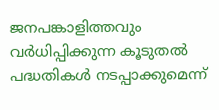ജനപങ്കാളിത്തവും വർധിപ്പിക്കുന്ന കൂടുതൽ പദ്ധതികൾ നടപ്പാക്കുമെന്ന്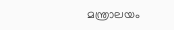മന്ത്രാലയം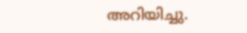അറിയിച്ചു.